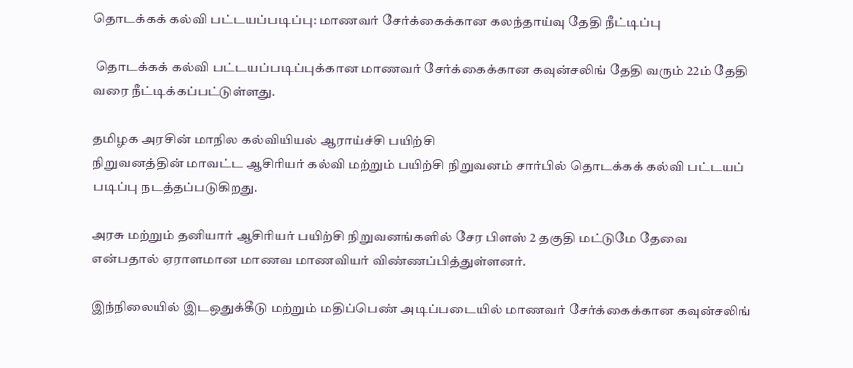தொடக்கக் கல்வி பட்டயப்படிப்பு: மாணவர் சேர்க்கைக்கான கலந்தாய்வு தேதி நீட்டிப்பு

 தொடக்கக் கல்வி பட்டயப்படிப்புக்கான மாணவர் சேர்க்கைக்கான கவுன்சலிங் தேதி வரும் 22ம் தேதி வரை நீட்டிக்கப்பட்டுள்ளது.

தமிழக அரசின் மாநில கல்வியியல் ஆராய்ச்சி பயிற்சி
நிறுவனத்தின் மாவட்ட ஆசிரியர் கல்வி மற்றும் பயிற்சி நிறுவனம் சார்பில் தொடக்கக் கல்வி பட்டயப் படிப்பு நடத்தப்படுகிறது.

அரசு மற்றும் தனியார் ஆசிரியர் பயிற்சி நிறுவனங்களில் சேர பிளஸ் 2 தகுதி மட்டுமே தேவை என்பதால் ஏராளமான மாணவ மாணவியர் விண்ணப்பித்துள்ளனர்.

இந்நிலையில் இடஒதுக்கீடு மற்றும் மதிப்பெண் அடிப்படையில் மாணவர் சேர்க்கைக்கான கவுன்சலிங்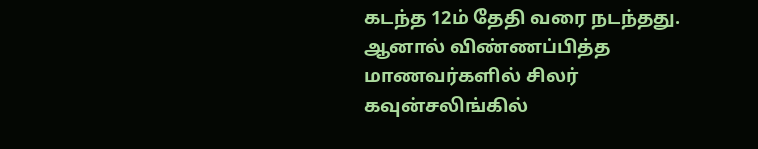கடந்த 12ம் தேதி வரை நடந்தது. ஆனால் விண்ணப்பித்த மாணவர்களில் சிலர் கவுன்சலிங்கில்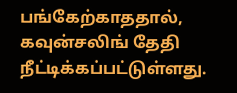பங்கேற்காததால், கவுன்சலிங் தேதி நீட்டிக்கப்பட்டுள்ளது.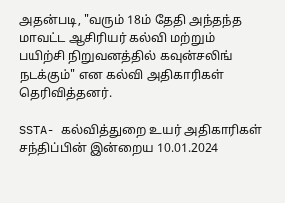அதன்படி, "வரும் 18ம் தேதி அந்தந்த மாவட்ட ஆசிரியர் கல்வி மற்றும் பயிற்சி நிறுவனத்தில் கவுன்சலிங் நடக்கும்" என கல்வி அதிகாரிகள் தெரிவித்தனர்.

SSTA- கல்வித்துறை உயர் அதிகாரிகள் சந்திப்பின் இன்றைய 10.01.2024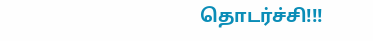தொடர்ச்சி!!!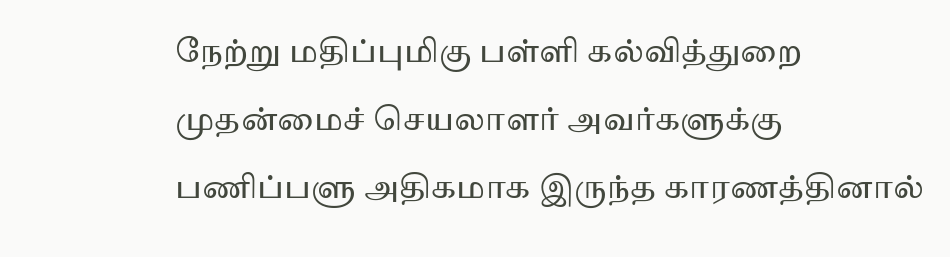நேற்று மதிப்புமிகு பள்ளி கல்வித்துறை முதன்மைச் செயலாளர் அவர்களுக்கு பணிப்பளு அதிகமாக இருந்த காரணத்தினால்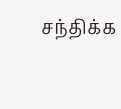சந்திக்க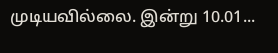முடியவில்லை. இன்று 10.01...